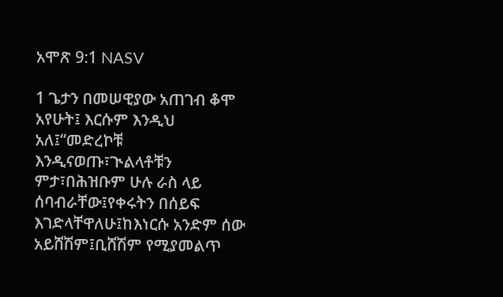አሞጽ 9:1 NASV

1 ጌታን በመሠዊያው አጠገብ ቆሞ አየሁት፤ እርሱም እንዲህ አለ፤“መድረኮቹ እንዲናወጡ፣ጒልላቶቹን ምታ፣በሕዝቡም ሁሉ ራስ ላይ ሰባብራቸው፤የቀሩትን በሰይፍ እገድላቸዋለሁ፤ከእነርሱ አንድም ሰው አይሸሽም፤ቢሸሽም የሚያመልጥ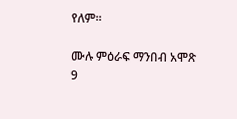የለም።

ሙሉ ምዕራፍ ማንበብ አሞጽ 9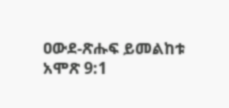ዐውደ-ጽሑፍ ይመልከቱ አሞጽ 9:1